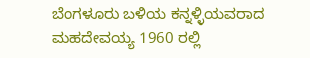ಬೆಂಗಳೂರು ಬಳಿಯ ಕನ್ನಳ್ಳಿಯವರಾದ ಮಹದೇವಯ್ಯ 1960 ರಲ್ಲಿ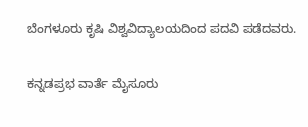ಬೆಂಗಳೂರು ಕೃಷಿ ವಿಶ್ವವಿದ್ಯಾಲಯದಿಂದ ಪದವಿ ಪಡೆದವರು.

ಕನ್ನಡಪ್ರಭ ವಾರ್ತೆ ಮೈಸೂರು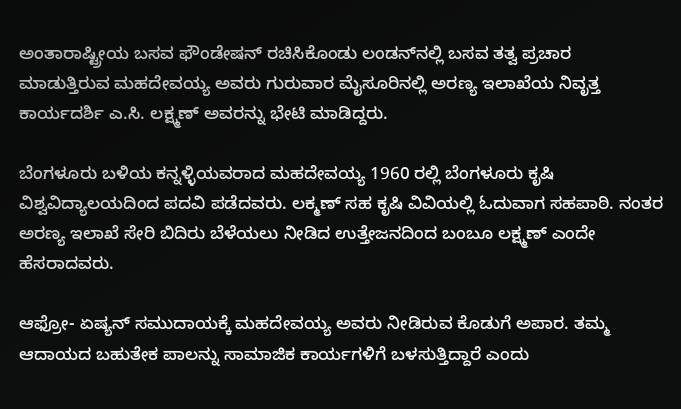ಅಂತಾರಾಷ್ಟ್ರೀಯ ಬಸವ ಫೌಂಡೇಷನ್‌ ರಚಿಸಿಕೊಂಡು ಲಂಡನ್‌ನಲ್ಲಿ ಬಸವ ತತ್ವ ಪ್ರಚಾರ ಮಾಡುತ್ತಿರುವ ಮಹದೇವಯ್ಯ ಅವರು ಗುರುವಾರ ಮೈಸೂರಿನಲ್ಲಿ ಅರಣ್ಯ ಇಲಾಖೆಯ ನಿವೃತ್ತ ಕಾರ್ಯದರ್ಶಿ ಎ.ಸಿ. ಲಕ್ಷ್ಮಣ್‌ ಅವರನ್ನು ಭೇಟಿ ಮಾಡಿದ್ದರು.

ಬೆಂಗಳೂರು ಬಳಿಯ ಕನ್ನಳ್ಳಿಯವರಾದ ಮಹದೇವಯ್ಯ 1960 ರಲ್ಲಿ ಬೆಂಗಳೂರು ಕೃಷಿ ವಿಶ್ವವಿದ್ಯಾಲಯದಿಂದ ಪದವಿ ಪಡೆದವರು. ಲಕ್ಮಣ್‌ ಸಹ ಕೃಷಿ ವಿವಿಯಲ್ಲಿ ಓದುವಾಗ ಸಹಪಾಠಿ. ನಂತರ ಅರಣ್ಯ ಇಲಾಖೆ ಸೇರಿ ಬಿದಿರು ಬೆಳೆಯಲು ನೀಡಿದ ಉತ್ತೇಜನದಿಂದ ಬಂಬೂ ಲಕ್ಷ್ಮಣ್‌ ಎಂದೇ ಹೆಸರಾದವರು.

ಆಫ್ರೋ- ಏಷ್ಯನ್‌ ಸಮುದಾಯಕ್ಕೆ ಮಹದೇವಯ್ಯ ಅವರು ನೀಡಿರುವ ಕೊಡುಗೆ ಅಪಾರ. ತಮ್ಮ ಆದಾಯದ ಬಹುತೇಕ ಪಾಲನ್ನು ಸಾಮಾಜಿಕ ಕಾರ್ಯಗಳಿಗೆ ಬಳಸುತ್ತಿದ್ದಾರೆ ಎಂದು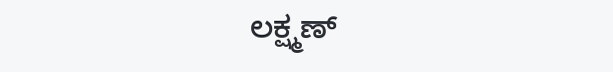ಲಕ್ಷ್ಮಣ್‌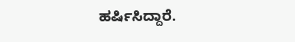ಹರ್ಷಿಸಿದ್ದಾರೆ.